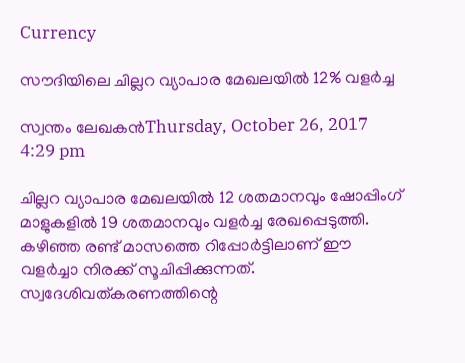Currency

സൗദിയിലെ ചില്ലറ വ്യാപാര മേഖലയില്‍ 12% വളര്‍ച്ച

സ്വന്തം ലേഖകന്‍Thursday, October 26, 2017 4:29 pm

ചില്ലറ വ്യാപാര മേഖലയില്‍ 12 ശതമാനവും ഷോപ്പിംഗ് മാളുകളില്‍ 19 ശതമാനവും വളര്‍ച്ച രേഖപ്പെടുത്തി. കഴിഞ്ഞ രണ്ട് മാസത്തെ റിപ്പോര്‍ട്ടിലാണ് ഈ വളര്‍ച്ചാ നിരക്ക് സൂചിപ്പിക്കുന്നത്. സ്വദേശിവത്കരണത്തിന്റെ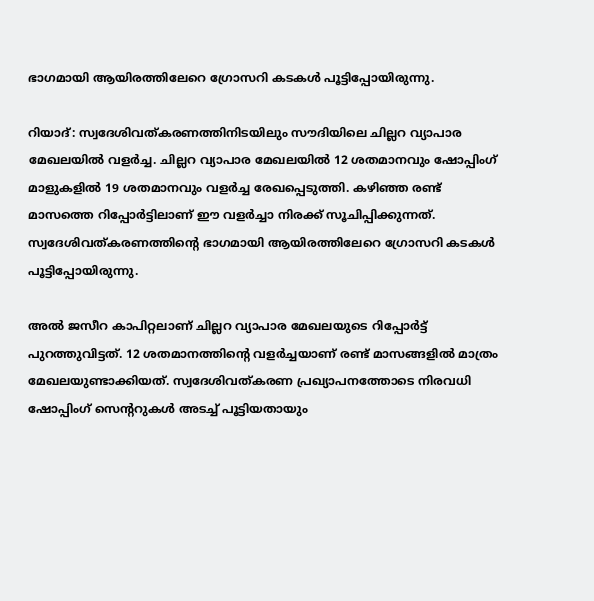ഭാഗമായി ആയിരത്തിലേറെ ഗ്രോസറി കടകള്‍ പൂട്ടിപ്പോയിരുന്നു.

റിയാദ്: സ്വദേശിവത്കരണത്തിനിടയിലും സൗദിയിലെ ചില്ലറ വ്യാപാര മേഖലയില്‍ വളര്‍ച്ച. ചില്ലറ വ്യാപാര മേഖലയില്‍ 12 ശതമാനവും ഷോപ്പിംഗ് മാളുകളില്‍ 19 ശതമാനവും വളര്‍ച്ച രേഖപ്പെടുത്തി. കഴിഞ്ഞ രണ്ട് മാസത്തെ റിപ്പോര്‍ട്ടിലാണ് ഈ വളര്‍ച്ചാ നിരക്ക് സൂചിപ്പിക്കുന്നത്. സ്വദേശിവത്കരണത്തിന്റെ ഭാഗമായി ആയിരത്തിലേറെ ഗ്രോസറി കടകള്‍ പൂട്ടിപ്പോയിരുന്നു.

അല്‍ ജസീറ കാപിറ്റലാണ് ചില്ലറ വ്യാപാര മേഖലയുടെ റിപ്പോര്‍ട്ട് പുറത്തുവിട്ടത്. 12 ശതമാനത്തിന്റെ വളര്‍ച്ചയാണ് രണ്ട് മാസങ്ങളില്‍ മാത്രം മേഖലയുണ്ടാക്കിയത്. സ്വദേശിവത്കരണ പ്രഖ്യാപനത്തോടെ നിരവധി ഷോപ്പിംഗ് സെന്ററുകള്‍ അടച്ച് പൂട്ടിയതായും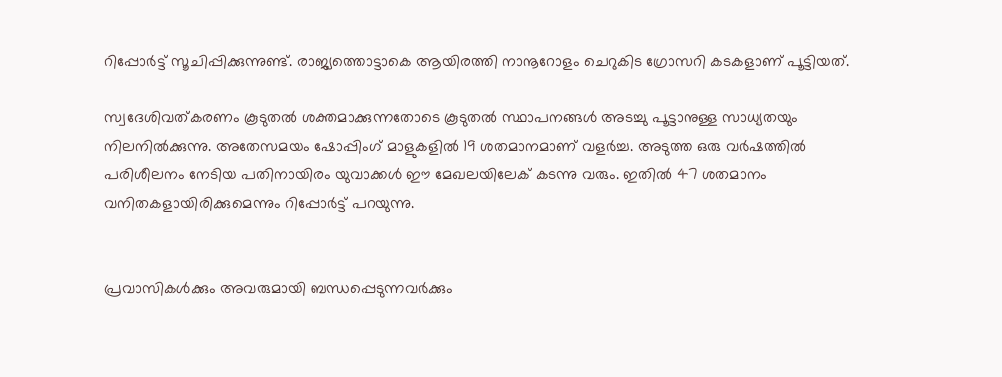റിപ്പോര്‍ട്ട് സൂചിപ്പിക്കുന്നുണ്ട്. രാജ്യത്തൊട്ടാകെ ആയിരത്തി നാനൂറോളം ചെറുകിട ഗ്രോസറി കടകളാണ് പൂട്ടിയത്.

സ്വദേശിവത്കരണം കൂടുതല്‍ ശക്തമാക്കുന്നതോടെ കൂടുതല്‍ സ്ഥാപനങ്ങള്‍ അടച്ചു പൂട്ടാനുള്ള സാധ്യതയും നിലനില്‍ക്കുന്നു. അതേസമയം ഷോപ്പിംഗ് മാളുകളില്‍ 19 ശതമാനമാണ് വളര്‍ച്ച. അടുത്ത ഒരു വര്‍ഷത്തില്‍ പരിശീലനം നേടിയ പതിനായിരം യുവാക്കള്‍ ഈ മേഖലയിലേക് കടന്നു വരും. ഇതില്‍ 47 ശതമാനം വനിതകളായിരിക്കുമെന്നും റിപ്പോര്‍ട്ട് പറയുന്നു.


പ്രവാസികൾക്കും അവരുമായി ബന്ധപ്പെടുന്നവർക്കും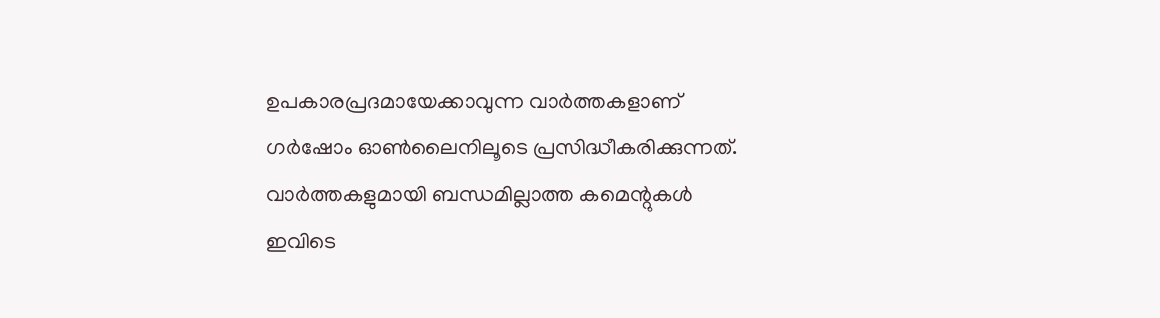ഉപകാരപ്രദമായേക്കാവുന്ന വാർത്തകളാണ് ഗർഷോം ഓൺലൈനിലൂടെ പ്രസിദ്ധീകരിക്കുന്നത്. വാർത്തകളുമായി ബന്ധമില്ലാത്ത കമെന്റുകൾ ഇവിടെ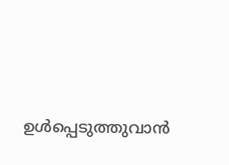ഉൾപ്പെടുത്തുവാൻ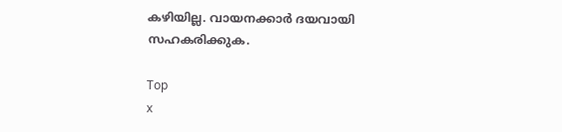കഴിയില്ല. വായനക്കാർ ദയവായി സഹകരിക്കുക.

Top
x